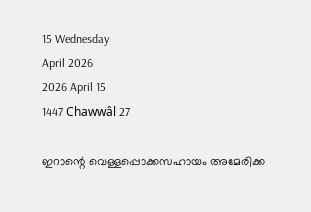15 Wednesday
April 2026
2026 April 15
1447 Chawwâl 27

ഇറാന്റെ വെള്ളപ്പൊക്കസഹായം അമേരിക്ക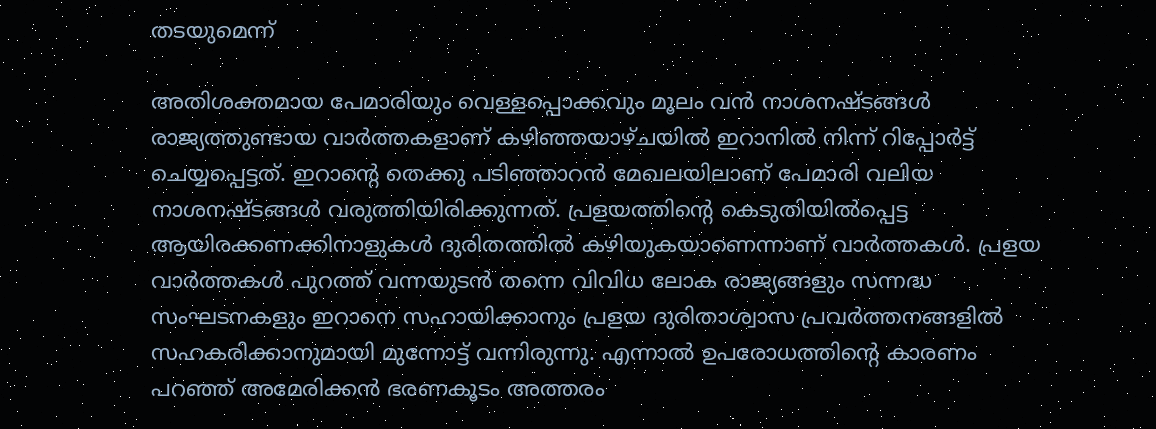തടയുമെന്ന്

അതിശക്തമായ പേമാരിയും വെള്ളപ്പൊക്കവും മൂലം വന്‍ നാശനഷ്ടങ്ങള്‍ രാജ്യത്തുണ്ടായ വാര്‍ത്തകളാണ് കഴിഞ്ഞയാഴ്ചയില്‍ ഇറാനില്‍ നിന്ന് റിപ്പോര്‍ട്ട് ചെയ്യപ്പെട്ടത്. ഇറാന്റെ തെക്കു പടിഞ്ഞാറന്‍ മേഖലയിലാണ് പേമാരി വലിയ നാശനഷ്ടങ്ങള്‍ വരുത്തിയിരിക്കുന്നത്. പ്രളയത്തിന്റെ കെടുതിയില്‍പ്പെട്ട ആയിരക്കണക്കിനാളുകള്‍ ദുരിതത്തില്‍ കഴിയുകയാണെന്നാണ് വാര്‍ത്തകള്‍. പ്രളയ വാര്‍ത്തകള്‍ പുറത്ത് വന്നയുടന്‍ തന്നെ വിവിധ ലോക രാജ്യങ്ങളും സന്നദ്ധ സംഘടനകളും ഇറാനെ സഹായിക്കാനും പ്രളയ ദുരിതാശ്വാസ പ്രവര്‍ത്തനങ്ങളില്‍ സഹകരിക്കാനുമായി മുന്നോട്ട് വന്നിരുന്നു. എന്നാല്‍ ഉപരോധത്തിന്റെ കാരണം പറഞ്ഞ് അമേരിക്കന്‍ ഭരണകൂടം അത്തരം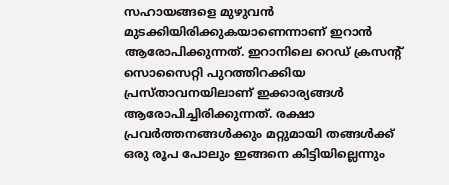സഹായങ്ങളെ മുഴുവന്‍ മുടക്കിയിരിക്കുകയാണെന്നാണ് ഇറാന്‍ ആരോപിക്കുന്നത്. ഇറാനിലെ റെഡ് ക്രസന്റ് സൊസൈറ്റി പുറത്തിറക്കിയ പ്രസ്താവനയിലാണ് ഇക്കാര്യങ്ങള്‍ ആരോപിച്ചിരിക്കുന്നത്. രക്ഷാ പ്രവര്‍ത്തനങ്ങള്‍ക്കും മറ്റുമായി തങ്ങള്‍ക്ക് ഒരു രൂപ പോലും ഇങ്ങനെ കിട്ടിയില്ലെന്നും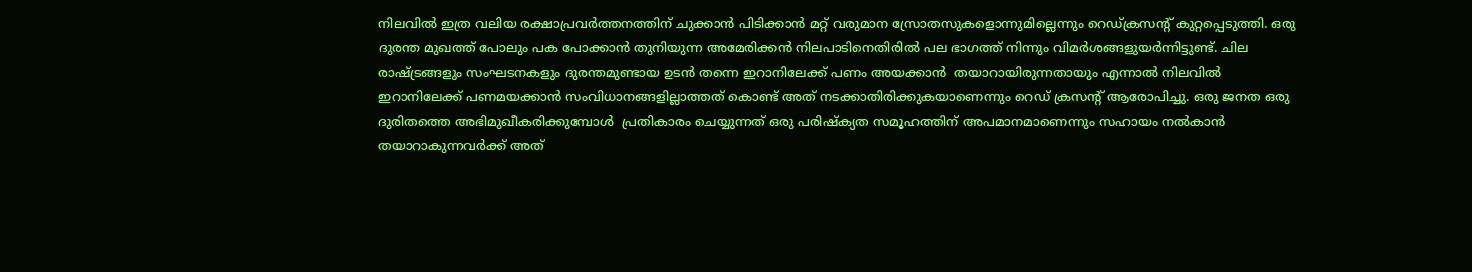നിലവില്‍ ഇത്ര വലിയ രക്ഷാപ്രവര്‍ത്തനത്തിന് ചുക്കാന്‍ പിടിക്കാന്‍ മറ്റ് വരുമാന സ്രോതസുകളൊന്നുമില്ലെന്നും റെഡ്ക്രസന്റ് കുറ്റപ്പെടുത്തി. ഒരു ദുരന്ത മുഖത്ത് പോലും പക പോക്കാന്‍ തുനിയുന്ന അമേരിക്കന്‍ നിലപാടിനെതിരില്‍ പല ഭാഗത്ത് നിന്നും വിമര്‍ശങ്ങളുയര്‍ന്നിട്ടുണ്ട്. ചില രാഷ്ട്രങ്ങളും സംഘടനകളും ദുരന്തമുണ്ടായ ഉടന്‍ തന്നെ ഇറാനിലേക്ക് പണം അയക്കാന്‍  തയാറായിരുന്നതായും എന്നാല്‍ നിലവില്‍ ഇറാനിലേക്ക് പണമയക്കാന്‍ സംവിധാനങ്ങളില്ലാത്തത് കൊണ്ട് അത് നടക്കാതിരിക്കുകയാണെന്നും റെഡ് ക്രസന്റ് ആരോപിച്ചു. ഒരു ജനത ഒരു ദുരിതത്തെ അഭിമുഖീകരിക്കുമ്പോള്‍  പ്രതികാരം ചെയ്യുന്നത് ഒരു പരിഷ്‌ക്യത സമൂഹത്തിന് അപമാനമാണെന്നും സഹായം നല്‍കാന്‍ തയാറാകുന്നവര്‍ക്ക് അത്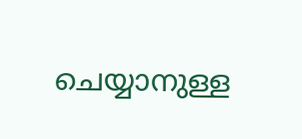ചെയ്യാനുള്ള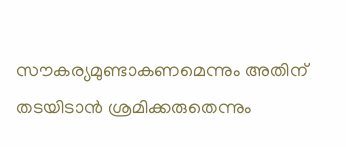സൗകര്യമുണ്ടാകണമെന്നും അതിന് തടയിടാന്‍ ശ്രമിക്കരുതെന്നും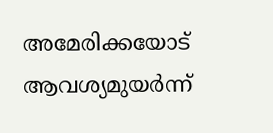അമേരിക്കയോട് ആവശ്യമുയര്‍ന്ന്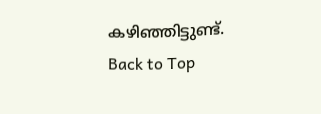കഴിഞ്ഞിട്ടുണ്ട്.
Back to Top